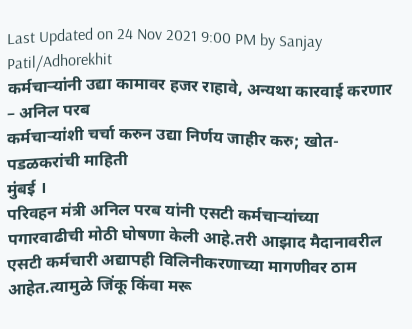Last Updated on 24 Nov 2021 9:00 PM by Sanjay Patil/Adhorekhit
कर्मचाऱ्यांनी उद्या कामावर हजर राहावे, अन्यथा कारवाई करणार – अनिल परब
कर्मचाऱ्यांशी चर्चा करुन उद्या निर्णय जाहीर करु; खोत-पडळकरांची माहिती
मुंबई ।
परिवहन मंत्री अनिल परब यांनी एसटी कर्मचाऱ्यांच्या पगारवाढीची मोठी घोषणा केली आहे.तरी आझाद मैदानावरील एसटी कर्मचारी अद्यापही विलिनीकरणाच्या मागणीवर ठाम आहेत.त्यामुळे जिंकू किंवा मरू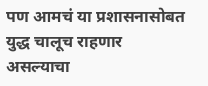पण आमचं या प्रशासनासोबत युद्ध चालूच राहणार असल्याचा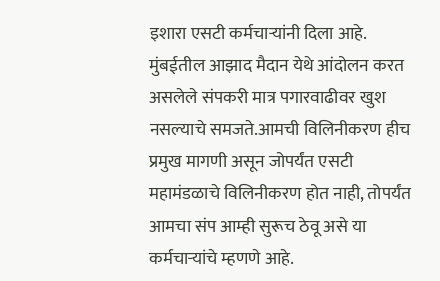इशारा एसटी कर्मचाऱ्यांनी दिला आहे.
मुंबईतील आझाद मैदान येथे आंदोलन करत असलेले संपकरी मात्र पगारवाढीवर खुश नसल्याचे समजते.आमची विलिनीकरण हीच प्रमुख मागणी असून जोपर्यंत एसटी महामंडळाचे विलिनीकरण होत नाही, तोपर्यंत आमचा संप आम्ही सुरूच ठेवू असे या कर्मचाऱ्यांचे म्हणणे आहे.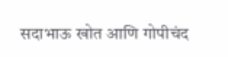सदाभाऊ खोत आणि गोपीचंद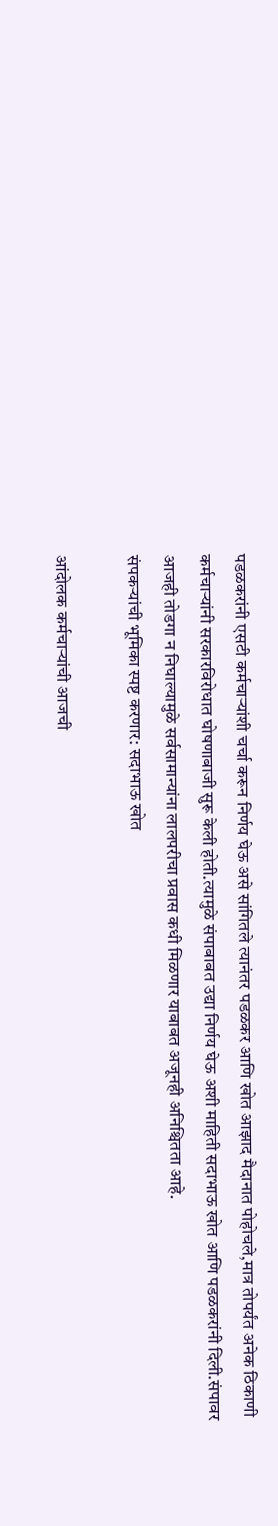पडळकरांनी एसटी कर्मचाऱ्यांशी चर्चा करून निर्णय घेऊ असे सांगितले त्यानंतर पडळकर आणि खोत आझाद मैदानात पोहोचले,मात्र तोपर्यंत अनेक ठिकाणी कर्मचाऱ्यांनी सरकारविरोधात घोषणाबाजी सुरू केली होती.त्यामुळे संपाबाबत उद्या निर्णय घेऊ अशी माहिती सदाभाऊ खोत आणि पडळकरांनी दिली.संपावर आजही तोडगा न निघाल्यामुळे सर्वसामान्यांना लालपरीचा प्रवास कधी मिळणार याबाबत अजूनही अनिश्चितता आहे.
संपकऱ्यांची भूमिका स्पष्ट करणार: सदाभाऊ खोत

आंदोलक कर्मचाऱ्यांची आजची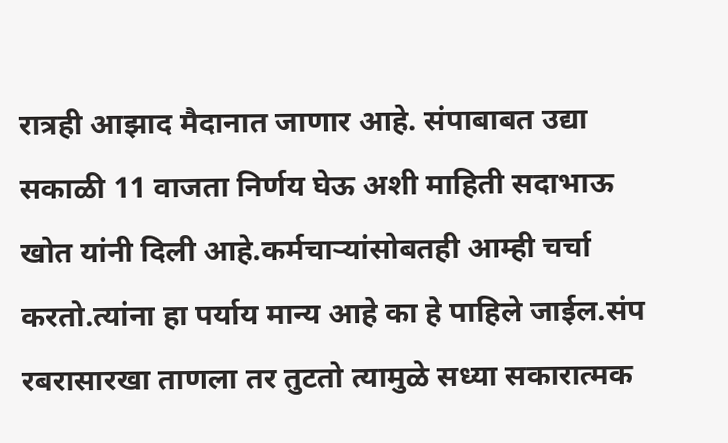रात्रही आझाद मैदानात जाणार आहे. संपाबाबत उद्या सकाळी 11 वाजता निर्णय घेऊ अशी माहिती सदाभाऊ खोत यांनी दिली आहे.कर्मचाऱ्यांसोबतही आम्ही चर्चा करतो.त्यांना हा पर्याय मान्य आहे का हे पाहिले जाईल.संप रबरासारखा ताणला तर तुटतो त्यामुळे सध्या सकारात्मक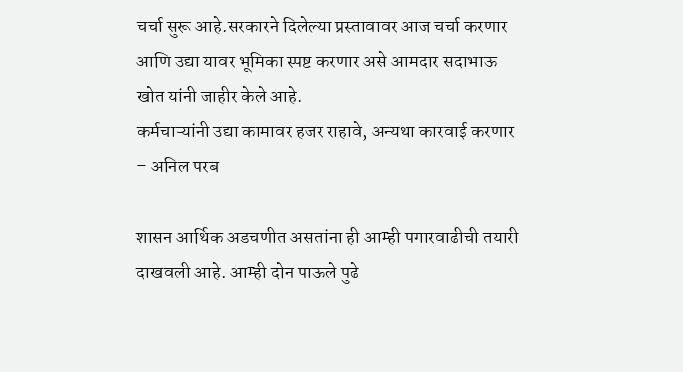चर्चा सुरू आहे.सरकारने दिलेल्या प्रस्तावावर आज चर्चा करणार आणि उद्या यावर भूमिका स्पष्ट करणार असे आमदार सदाभाऊ खोत यांनी जाहीर केले आहे.
कर्मचाऱ्यांनी उद्या कामावर हजर राहावे, अन्यथा कारवाई करणार – अनिल परब

शासन आर्थिक अडचणीत असतांना ही आम्ही पगारवाढीची तयारी दाखवली आहे. आम्ही दोन पाऊले पुढे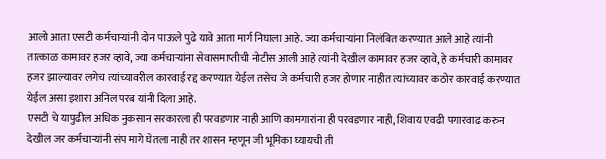आलो आता एसटी कर्मचाऱ्यांनी दोन पाऊले पुढे यावे आता मार्ग निघाला आहे. ज्या कर्मचाऱ्यांना निलंबित करण्यात आले आहे त्यांनी तात्काळ कामावर हजर व्हावे, ज्या कर्मचाऱ्यांना सेवासमाप्तीची नोटीस आली आहे त्यांनी देखील कामावर हजर व्हावे, हे कर्मचारी कामावर हजर झाल्यावर लगेच त्यांच्यावरील कारवाई रद्द करण्यात येईल तसेच जे कर्मचारी हजर होणार नाहीत त्यांच्यावर कठोर कारवाई करण्यात येईल असा इशारा अनिल परब यांनी दिला आहे.
एसटी चे यापुढील अधिक नुकसान सरकारला ही परवडणार नाही आणि कामगारांना ही परवडणार नाही, शिवाय एवढी पगारवाढ करुन देखील जर कर्मचाऱ्यांनी संप मागे घेतला नाही तर शासन म्हणून जी भूमिका घ्यायची ती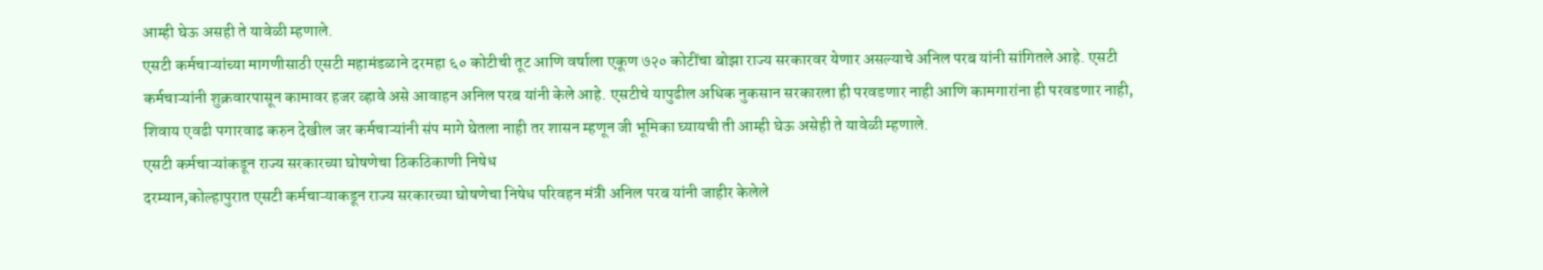आम्ही घेऊ असही ते यावेळी म्हणाले.
एसटी कर्मचाऱ्यांच्या मागणीसाठी एसटी महामंडळाने दरमहा ६० कोटीची तूट आणि वर्षाला एकूण ७२० कोटींचा बोझा राज्य सरकारवर येणार असल्याचे अनिल परब यांनी सांगितले आहे. एसटी कर्मचाऱ्यांनी शुक्रवारपासून कामावर हजर व्हावे असे आवाहन अनिल परब यांनी केले आहे. एसटीचे यापुढील अधिक नुकसान सरकारला ही परवडणार नाही आणि कामगारांना ही परवडणार नाही, शिवाय एवढी पगारवाढ करुन देखील जर कर्मचाऱ्यांनी संप मागे घेतला नाही तर शासन म्हणून जी भूमिका घ्यायची ती आम्ही घेऊ असेही ते यावेळी म्हणाले.
एसटी कर्मचाऱ्यांकडून राज्य सरकारच्या घोषणेचा ठिकठिकाणी निषेध
दरम्यान,कोल्हापुरात एसटी कर्मचाऱ्याकडून राज्य सरकारच्या घोषणेचा निषेध परिवहन मंत्री अनिल परब यांनी जाहीर केलेले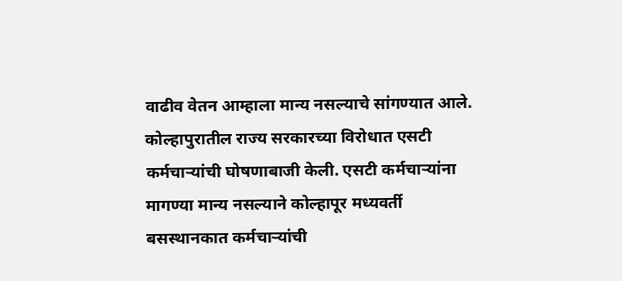वाढीव वेतन आम्हाला मान्य नसल्याचे सांगण्यात आले. कोल्हापुरातील राज्य सरकारच्या विरोधात एसटी कर्मचाऱ्यांची घोषणाबाजी केली. एसटी कर्मचाऱ्यांना मागण्या मान्य नसल्याने कोल्हापूर मध्यवर्ती बसस्थानकात कर्मचाऱ्यांची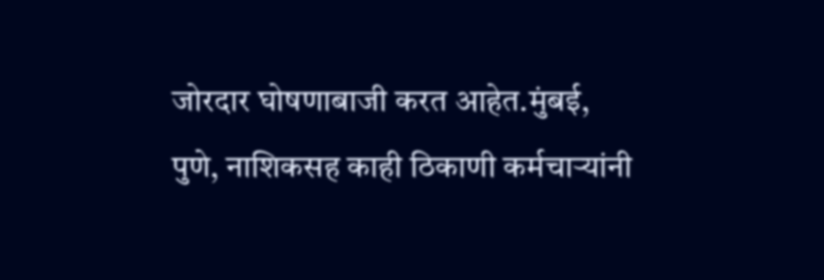जोरदार घोषणाबाजी करत आहेत.मुंबई, पुणे, नाशिकसह काही ठिकाणी कर्मचाऱ्यांनी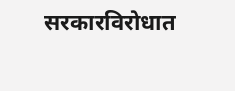सरकारविरोधात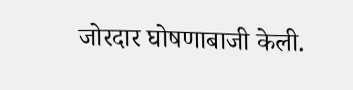जोरदार घोषणाबाजी केली.